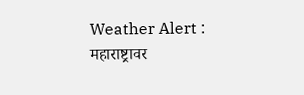Weather Alert : महाराष्ट्रावर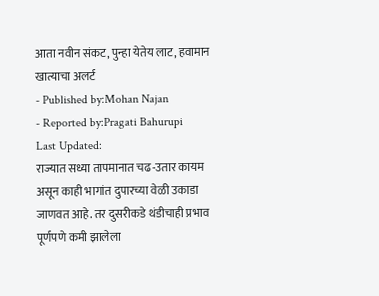आता नवीन संकट, पुन्हा येतेय लाट, हवामान खात्याचा अलर्ट
- Published by:Mohan Najan
- Reported by:Pragati Bahurupi
Last Updated:
राज्यात सध्या तापमानात चढ-उतार कायम असून काही भागांत दुपारच्या वेळी उकाडा जाणवत आहे. तर दुसरीकडे थंडीचाही प्रभाव पूर्णपणे कमी झालेला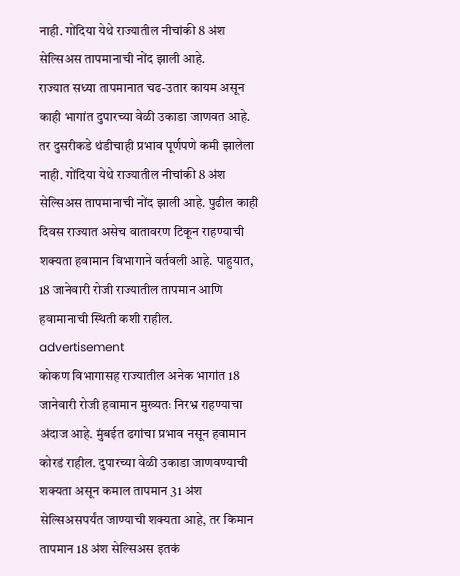नाही. गोंदिया येथे राज्यातील नीचांकी 8 अंश सेल्सिअस तापमानाची नोंद झाली आहे.
राज्यात सध्या तापमानात चढ-उतार कायम असून काही भागांत दुपारच्या वेळी उकाडा जाणवत आहे. तर दुसरीकडे थंडीचाही प्रभाव पूर्णपणे कमी झालेला नाही. गोंदिया येथे राज्यातील नीचांकी 8 अंश सेल्सिअस तापमानाची नोंद झाली आहे. पुढील काही दिवस राज्यात असेच वातावरण टिकून राहण्याची शक्यता हवामान विभागाने वर्तवली आहे. पाहुयात, 18 जानेवारी रोजी राज्यातील तापमान आणि हवामानाची स्थिती कशी राहील.
advertisement
कोकण विभागासह राज्यातील अनेक भागांत 18 जानेवारी रोजी हवामान मुख्यतः निरभ्र राहण्याचा अंदाज आहे. मुंबईत ढगांचा प्रभाव नसून हवामान कोरडं राहील. दुपारच्या वेळी उकाडा जाणवण्याची शक्यता असून कमाल तापमान 31 अंश सेल्सिअसपर्यंत जाण्याची शक्यता आहे, तर किमान तापमान 18 अंश सेल्सिअस इतकं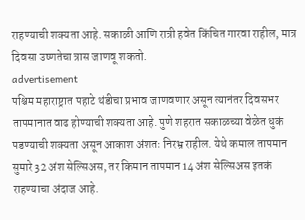राहण्याची शक्यता आहे. सकाळी आणि रात्री हवेत किंचित गारवा राहील, मात्र दिवसा उष्णतेचा त्रास जाणवू शकतो.
advertisement
पश्चिम महाराष्ट्रात पहाटे थंडीचा प्रभाव जाणवणार असून त्यानंतर दिवसभर तापमानात वाढ होण्याची शक्यता आहे. पुणे शहरात सकाळच्या वेळेत धुकं पडण्याची शक्यता असून आकाश अंशतः निरभ्र राहील. येथे कमाल तापमान सुमारे 32 अंश सेल्सिअस, तर किमान तापमान 14 अंश सेल्सिअस इतकं राहण्याचा अंदाज आहे.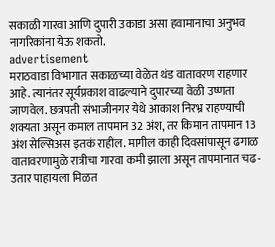सकाळी गारवा आणि दुपारी उकाडा असा हवामानाचा अनुभव नागरिकांना येऊ शकतो.
advertisement
मराठवाडा विभागात सकाळच्या वेळेत थंड वातावरण राहणार आहे. त्यानंतर सूर्यप्रकाश वाढल्याने दुपारच्या वेळी उष्णता जाणवेल. छत्रपती संभाजीनगर येथे आकाश निरभ्र राहण्याची शक्यता असून कमाल तापमान 32 अंश, तर किमान तापमान 13 अंश सेल्सिअस इतकं राहील. मागील काही दिवसांपासून ढगाळ वातावरणामुळे रात्रीचा गारवा कमी झाला असून तापमानात चढ-उतार पाहायला मिळत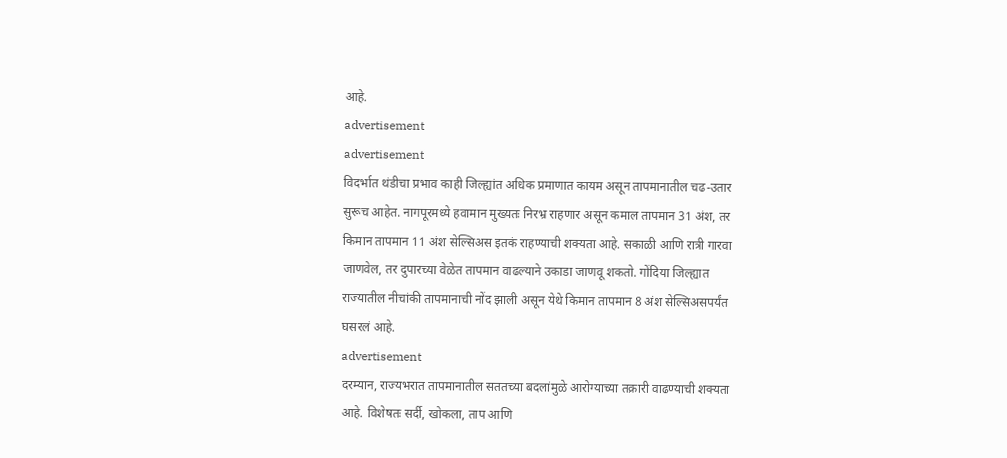आहे.
advertisement
advertisement
विदर्भात थंडीचा प्रभाव काही जिल्ह्यांत अधिक प्रमाणात कायम असून तापमानातील चढ-उतार सुरूच आहेत. नागपूरमध्ये हवामान मुख्यतः निरभ्र राहणार असून कमाल तापमान 31 अंश, तर किमान तापमान 11 अंश सेल्सिअस इतकं राहण्याची शक्यता आहे. सकाळी आणि रात्री गारवा जाणवेल, तर दुपारच्या वेळेत तापमान वाढल्याने उकाडा जाणवू शकतो. गोंदिया जिल्ह्यात राज्यातील नीचांकी तापमानाची नोंद झाली असून येथे किमान तापमान 8 अंश सेल्सिअसपर्यंत घसरलं आहे.
advertisement
दरम्यान, राज्यभरात तापमानातील सततच्या बदलांमुळे आरोग्याच्या तक्रारी वाढण्याची शक्यता आहे. विशेषतः सर्दी, खोकला, ताप आणि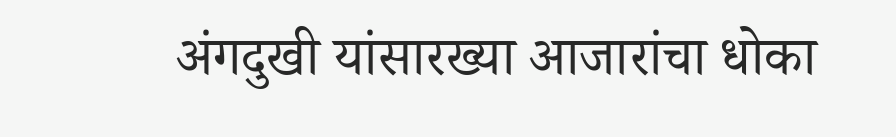अंगदुखी यांसारख्या आजारांचा धोका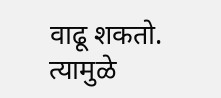वाढू शकतो. त्यामुळे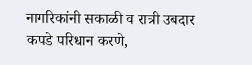नागरिकांनी सकाळी व रात्री उबदार कपडे परिधान करणे,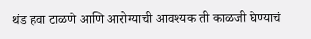थंड हवा टाळणे आणि आरोग्याची आवश्यक ती काळजी घेण्याचं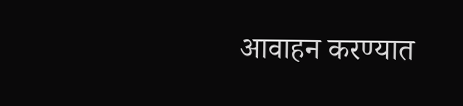आवाहन करण्यात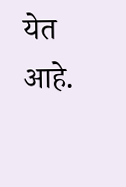येत आहे.